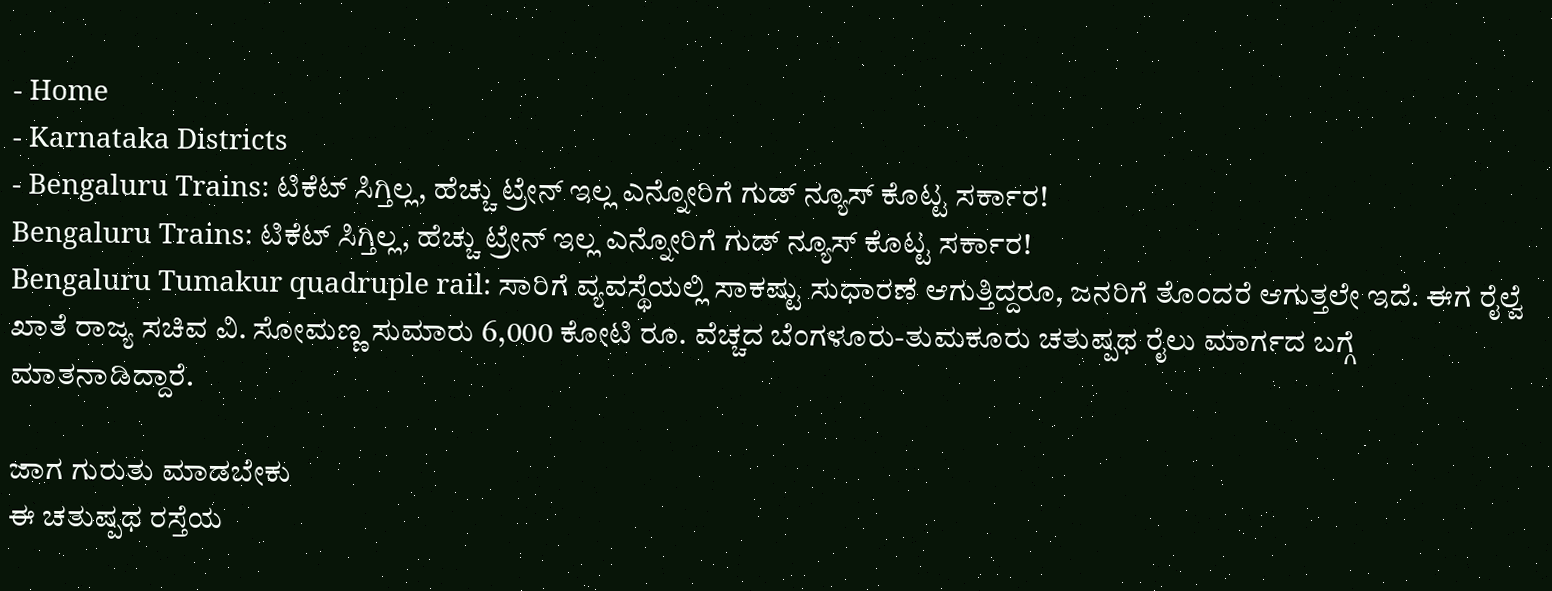- Home
- Karnataka Districts
- Bengaluru Trains: ಟಿಕೆಟ್ ಸಿಗ್ತಿಲ್ಲ, ಹೆಚ್ಚು ಟ್ರೇನ್ ಇಲ್ಲ ಎನ್ನೋರಿಗೆ ಗುಡ್ ನ್ಯೂಸ್ ಕೊಟ್ಟ ಸರ್ಕಾರ!
Bengaluru Trains: ಟಿಕೆಟ್ ಸಿಗ್ತಿಲ್ಲ, ಹೆಚ್ಚು ಟ್ರೇನ್ ಇಲ್ಲ ಎನ್ನೋರಿಗೆ ಗುಡ್ ನ್ಯೂಸ್ ಕೊಟ್ಟ ಸರ್ಕಾರ!
Bengaluru Tumakur quadruple rail: ಸಾರಿಗೆ ವ್ಯವಸ್ಥೆಯಲ್ಲಿ ಸಾಕಷ್ಟು ಸುಧಾರಣೆ ಆಗುತ್ತಿದ್ದರೂ, ಜನರಿಗೆ ತೊಂದರೆ ಆಗುತ್ತಲೇ ಇದೆ. ಈಗ ರೈಲ್ವೆ ಖಾತೆ ರಾಜ್ಯ ಸಚಿವ ವಿ. ಸೋಮಣ್ಣ ಸುಮಾರು 6,000 ಕೋಟಿ ರೂ. ವೆಚ್ಚದ ಬೆಂಗಳೂರು-ತುಮಕೂರು ಚತುಷ್ಪಥ ರೈಲು ಮಾರ್ಗದ ಬಗ್ಗೆ ಮಾತನಾಡಿದ್ದಾರೆ.

ಜಾಗ ಗುರುತು ಮಾಡಬೇಕು
ಈ ಚತುಷ್ಪಥ ರಸ್ತೆಯ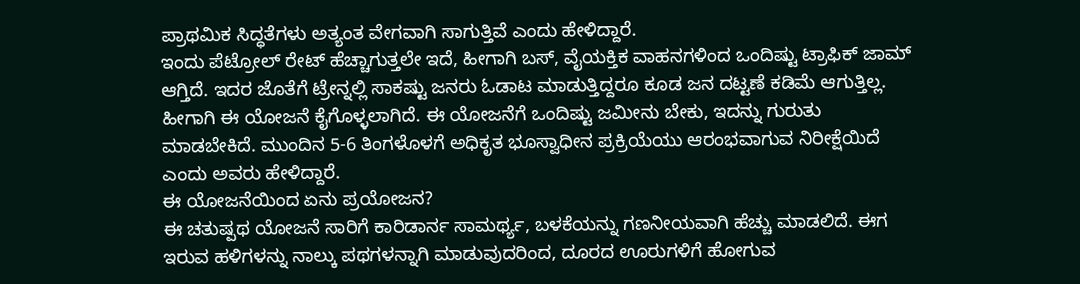ಪ್ರಾಥಮಿಕ ಸಿದ್ಧತೆಗಳು ಅತ್ಯಂತ ವೇಗವಾಗಿ ಸಾಗುತ್ತಿವೆ ಎಂದು ಹೇಳಿದ್ದಾರೆ.
ಇಂದು ಪೆಟ್ರೋಲ್ ರೇಟ್ ಹೆಚ್ಚಾಗುತ್ತಲೇ ಇದೆ, ಹೀಗಾಗಿ ಬಸ್, ವೈಯಕ್ತಿಕ ವಾಹನಗಳಿಂದ ಒಂದಿಷ್ಟು ಟ್ರಾಫಿಕ್ ಜಾಮ್ ಆಗ್ತಿದೆ. ಇದರ ಜೊತೆಗೆ ಟ್ರೇನ್ನಲ್ಲಿ ಸಾಕಷ್ಟು ಜನರು ಓಡಾಟ ಮಾಡುತ್ತಿದ್ದರೂ ಕೂಡ ಜನ ದಟ್ಟಣೆ ಕಡಿಮೆ ಆಗುತ್ತಿಲ್ಲ. ಹೀಗಾಗಿ ಈ ಯೋಜನೆ ಕೈಗೊಳ್ಳಲಾಗಿದೆ. ಈ ಯೋಜನೆಗೆ ಒಂದಿಷ್ಟು ಜಮೀನು ಬೇಕು, ಇದನ್ನು ಗುರುತು ಮಾಡಬೇಕಿದೆ. ಮುಂದಿನ 5-6 ತಿಂಗಳೊಳಗೆ ಅಧಿಕೃತ ಭೂಸ್ವಾಧೀನ ಪ್ರಕ್ರಿಯೆಯು ಆರಂಭವಾಗುವ ನಿರೀಕ್ಷೆಯಿದೆ ಎಂದು ಅವರು ಹೇಳಿದ್ದಾರೆ.
ಈ ಯೋಜನೆಯಿಂದ ಏನು ಪ್ರಯೋಜನ?
ಈ ಚತುಷ್ಪಥ ಯೋಜನೆ ಸಾರಿಗೆ ಕಾರಿಡಾರ್ನ ಸಾಮರ್ಥ್ಯ, ಬಳಕೆಯನ್ನು ಗಣನೀಯವಾಗಿ ಹೆಚ್ಚು ಮಾಡಲಿದೆ. ಈಗ ಇರುವ ಹಳಿಗಳನ್ನು ನಾಲ್ಕು ಪಥಗಳನ್ನಾಗಿ ಮಾಡುವುದರಿಂದ, ದೂರದ ಊರುಗಳಿಗೆ ಹೋಗುವ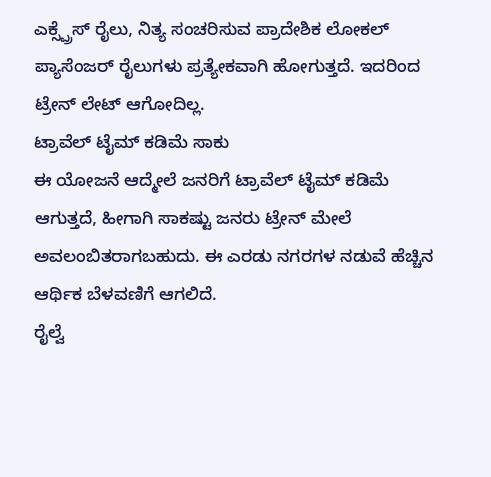ಎಕ್ಸ್ಪ್ರೆಸ್ ರೈಲು, ನಿತ್ಯ ಸಂಚರಿಸುವ ಪ್ರಾದೇಶಿಕ ಲೋಕಲ್ ಪ್ಯಾಸೆಂಜರ್ ರೈಲುಗಳು ಪ್ರತ್ಯೇಕವಾಗಿ ಹೋಗುತ್ತದೆ. ಇದರಿಂದ ಟ್ರೇನ್ ಲೇಟ್ ಆಗೋದಿಲ್ಲ.
ಟ್ರಾವೆಲ್ ಟೈಮ್ ಕಡಿಮೆ ಸಾಕು
ಈ ಯೋಜನೆ ಆದ್ಮೇಲೆ ಜನರಿಗೆ ಟ್ರಾವೆಲ್ ಟೈಮ್ ಕಡಿಮೆ ಆಗುತ್ತದೆ, ಹೀಗಾಗಿ ಸಾಕಷ್ಟು ಜನರು ಟ್ರೇನ್ ಮೇಲೆ ಅವಲಂಬಿತರಾಗಬಹುದು. ಈ ಎರಡು ನಗರಗಳ ನಡುವೆ ಹೆಚ್ಚಿನ ಆರ್ಥಿಕ ಬೆಳವಣಿಗೆ ಆಗಲಿದೆ.
ರೈಲ್ವೆ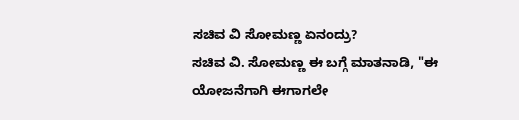ಸಚಿವ ವಿ ಸೋಮಣ್ಣ ಏನಂದ್ರು?
ಸಚಿವ ವಿ. ಸೋಮಣ್ಣ ಈ ಬಗ್ಗೆ ಮಾತನಾಡಿ, "ಈ ಯೋಜನೆಗಾಗಿ ಈಗಾಗಲೇ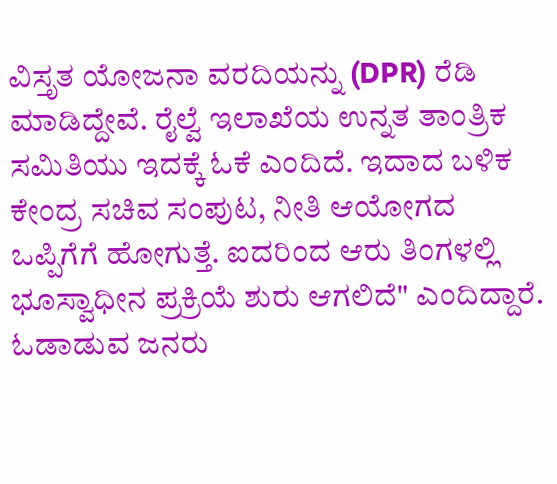ವಿಸ್ತೃತ ಯೋಜನಾ ವರದಿಯನ್ನು (DPR) ರೆಡಿ ಮಾಡಿದ್ದೇವೆ. ರೈಲ್ವೆ ಇಲಾಖೆಯ ಉನ್ನತ ತಾಂತ್ರಿಕ ಸಮಿತಿಯು ಇದಕ್ಕೆ ಓಕೆ ಎಂದಿದೆ. ಇದಾದ ಬಳಿಕ ಕೇಂದ್ರ ಸಚಿವ ಸಂಪುಟ, ನೀತಿ ಆಯೋಗದ ಒಪ್ಪಿಗೆಗೆ ಹೋಗುತ್ತೆ. ಐದರಿಂದ ಆರು ತಿಂಗಳಲ್ಲಿ ಭೂಸ್ವಾಧೀನ ಪ್ರಕ್ರಿಯೆ ಶುರು ಆಗಲಿದೆ" ಎಂದಿದ್ದಾರೆ.
ಓಡಾಡುವ ಜನರು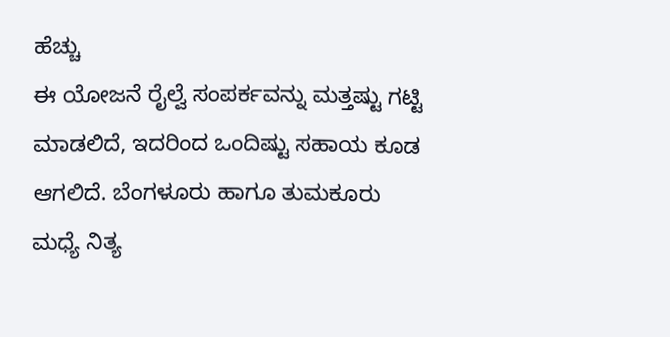ಹೆಚ್ಚು
ಈ ಯೋಜನೆ ರೈಲ್ವೆ ಸಂಪರ್ಕವನ್ನು ಮತ್ತಷ್ಟು ಗಟ್ಟಿ ಮಾಡಲಿದೆ, ಇದರಿಂದ ಒಂದಿಷ್ಟು ಸಹಾಯ ಕೂಡ ಆಗಲಿದೆ. ಬೆಂಗಳೂರು ಹಾಗೂ ತುಮಕೂರು ಮಧ್ಯೆ ನಿತ್ಯ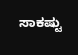ಸಾಕಷ್ಟು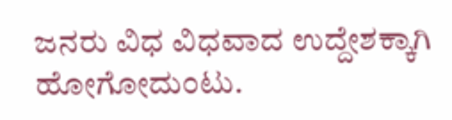ಜನರು ವಿಧ ವಿಧವಾದ ಉದ್ದೇಶಕ್ಕಾಗಿ ಹೋಗೋದುಂಟು.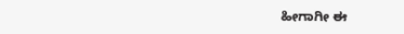ಹೀಗಾಗೀ ಈ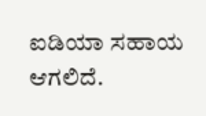ಐಡಿಯಾ ಸಹಾಯ ಆಗಲಿದೆ.